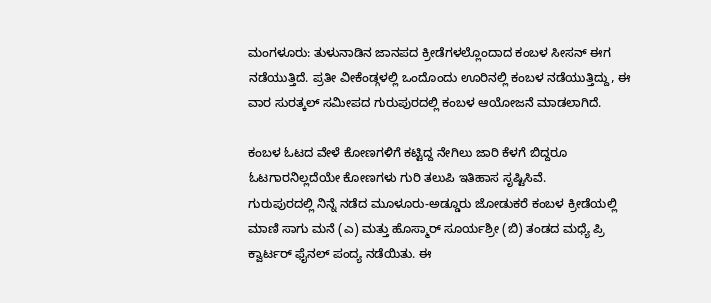ಮಂಗಳೂರು: ತುಳುನಾಡಿನ ಜಾನಪದ ಕ್ರೀಡೆಗಳಲ್ಲೊಂದಾದ ಕಂಬಳ ಸೀಸನ್ ಈಗ ನಡೆಯುತ್ತಿದೆ. ಪ್ರತೀ ವೀಕೆಂಡ್ಗಳಲ್ಲಿ ಒಂದೊಂದು ಊರಿನಲ್ಲಿ ಕಂಬಳ ನಡೆಯುತ್ತಿದ್ದು, ಈ ವಾರ ಸುರತ್ಕಲ್ ಸಮೀಪದ ಗುರುಪುರದಲ್ಲಿ ಕಂಬಳ ಆಯೋಜನೆ ಮಾಡಲಾಗಿದೆ.

ಕಂಬಳ ಓಟದ ವೇಳೆ ಕೋಣಗಳಿಗೆ ಕಟ್ಟಿದ್ದ ನೇಗಿಲು ಜಾರಿ ಕೆಳಗೆ ಬಿದ್ದರೂ ಓಟಗಾರನಿಲ್ಲದೆಯೇ ಕೋಣಗಳು ಗುರಿ ತಲುಪಿ ಇತಿಹಾಸ ಸೃಷ್ಟಿಸಿವೆ.
ಗುರುಪುರದಲ್ಲಿ ನಿನ್ನೆ ನಡೆದ ಮೂಳೂರು-ಅಡ್ಡೂರು ಜೋಡುಕರೆ ಕಂಬಳ ಕ್ರೀಡೆಯಲ್ಲಿ ಮಾಣಿ ಸಾಗು ಮನೆ (ಎ) ಮತ್ತು ಹೊಸ್ಮಾರ್ ಸೂರ್ಯಶ್ರೀ (ಬಿ) ತಂಡದ ಮಧ್ಯೆ ಪ್ರಿ ಕ್ವಾರ್ಟರ್ ಫೈನಲ್ ಪಂದ್ಯ ನಡೆಯಿತು. ಈ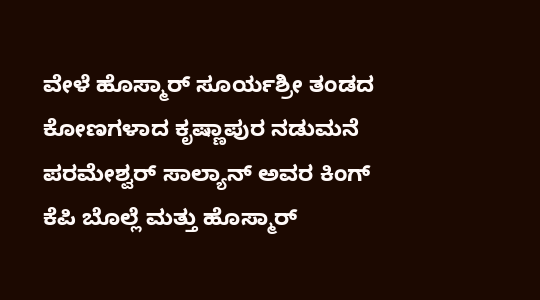ವೇಳೆ ಹೊಸ್ಮಾರ್ ಸೂರ್ಯಶ್ರೀ ತಂಡದ ಕೋಣಗಳಾದ ಕೃಷ್ಣಾಪುರ ನಡುಮನೆ ಪರಮೇಶ್ವರ್ ಸಾಲ್ಯಾನ್ ಅವರ ಕಿಂಗ್ ಕೆಪಿ ಬೊಲ್ಲೆ ಮತ್ತು ಹೊಸ್ಮಾರ್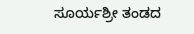ಸೂರ್ಯಶ್ರೀ ತಂಡದ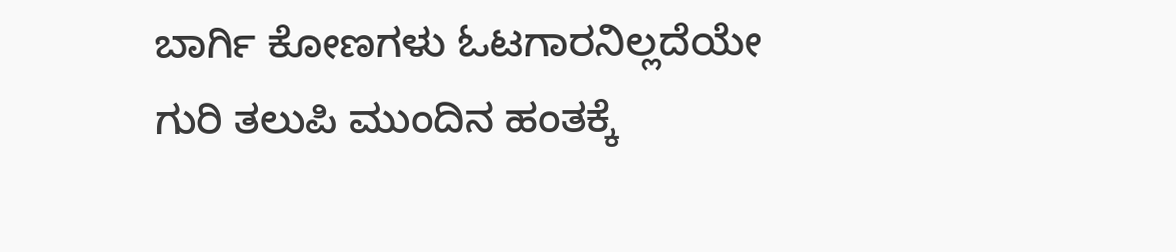ಬಾರ್ಗಿ ಕೋಣಗಳು ಓಟಗಾರನಿಲ್ಲದೆಯೇ ಗುರಿ ತಲುಪಿ ಮುಂದಿನ ಹಂತಕ್ಕೆ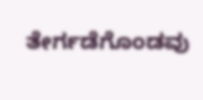ತೇರ್ಗಡೆಗೊಂಡವು